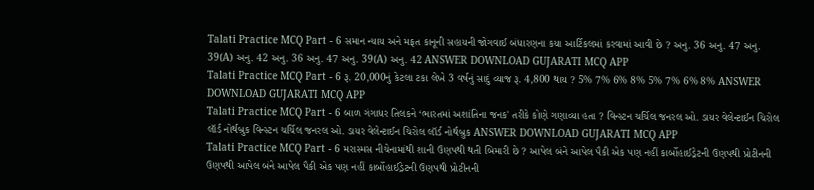Talati Practice MCQ Part - 6 સમાન ન્યાય અને મફત કાનૂની સહાયની જોગવાઈ બંધારણના કયા આર્ટિકલમાં કરવામાં આવી છે ? અનુ. 36 અનુ. 47 અનુ. 39(A) અનુ. 42 અનુ. 36 અનુ. 47 અનુ. 39(A) અનુ. 42 ANSWER DOWNLOAD GUJARATI MCQ APP
Talati Practice MCQ Part - 6 રૂ. 20,000નું કેટલા ટકા લેખે 3 વર્ષનું સાદું વ્યાજ રૂ. 4,800 થાય ? 5% 7% 6% 8% 5% 7% 6% 8% ANSWER DOWNLOAD GUJARATI MCQ APP
Talati Practice MCQ Part - 6 બાળ ગંગાધર તિલકને ‘ભારતમાં અશાંતિના જનક' તરીકે કોણે ગણાવ્યા હતા ? વિન્સ્ટન ચર્ચિલ જનરલ ઓ. ડાયર વેલેન્ટાઈન ચિરોલ લૉર્ડ નોર્થબ્રુક વિન્સ્ટન ચર્ચિલ જનરલ ઓ. ડાયર વેલેન્ટાઈન ચિરોલ લૉર્ડ નોર્થબ્રુક ANSWER DOWNLOAD GUJARATI MCQ APP
Talati Practice MCQ Part - 6 મરાસ્મસ નીચેનામાંથી શાની ઉણપથી થતી બિમારી છે ? આપેલ બંને આપેલ પૈકી એક પણ નહીં કાર્બોહાઈડ્રેટની ઉણપથી પ્રોટીનની ઉણપથી આપેલ બંને આપેલ પૈકી એક પણ નહીં કાર્બોહાઈડ્રેટની ઉણપથી પ્રોટીનની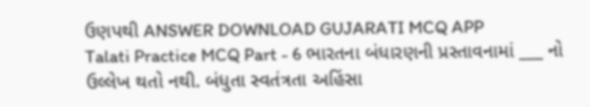ઉણપથી ANSWER DOWNLOAD GUJARATI MCQ APP
Talati Practice MCQ Part - 6 ભારતના બંધારણની પ્રસ્તાવનામાં ___ નો ઉલ્લેખ થતો નથી. બંધુતા સ્વતંત્રતા અહિંસા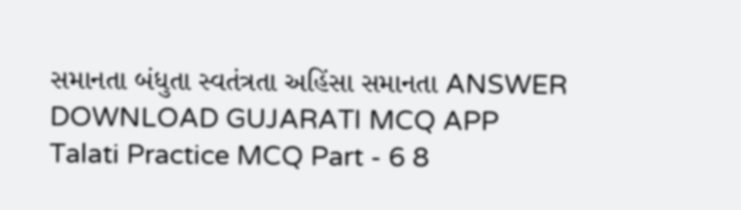સમાનતા બંધુતા સ્વતંત્રતા અહિંસા સમાનતા ANSWER DOWNLOAD GUJARATI MCQ APP
Talati Practice MCQ Part - 6 8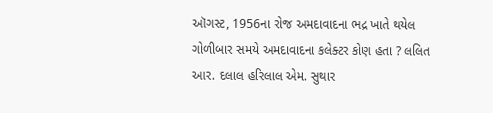ઑગસ્ટ, 1956ના રોજ અમદાવાદના ભદ્ર ખાતે થયેલ ગોળીબાર સમયે અમદાવાદના કલેક્ટર કોણ હતા ? લલિત આર. દલાલ હરિલાલ એમ. સુથાર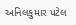અનિલકુમાર પટેલ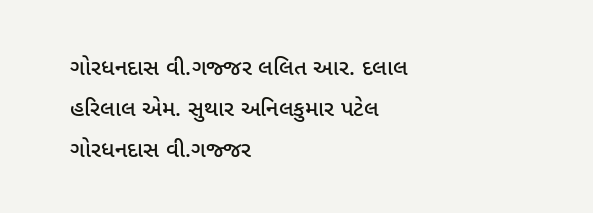ગોરધનદાસ વી.ગજ્જર લલિત આર. દલાલ હરિલાલ એમ. સુથાર અનિલકુમાર પટેલ ગોરધનદાસ વી.ગજ્જર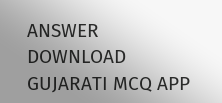ANSWER DOWNLOAD GUJARATI MCQ APP